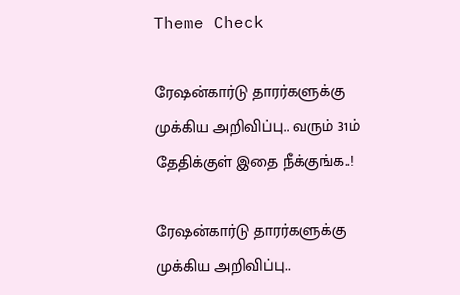Theme Check

ரேஷன்கார்டு தாரர்களுக்கு முக்கிய அறிவிப்பு.. வரும் 31ம் தேதிக்குள் இதை நீக்குங்க..!

ரேஷன்கார்டு தாரர்களுக்கு முக்கிய அறிவிப்பு..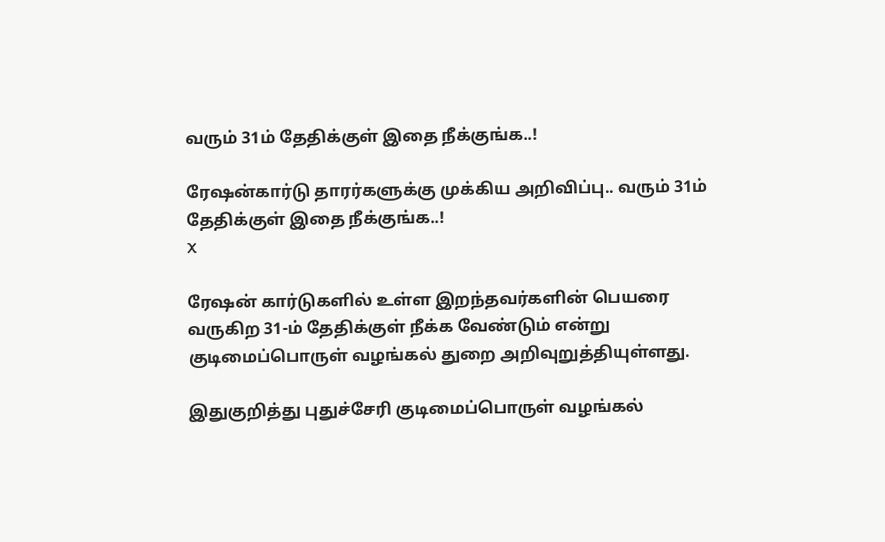வரும் 31ம் தேதிக்குள் இதை நீக்குங்க..!

ரேஷன்கார்டு தாரர்களுக்கு முக்கிய அறிவிப்பு.. வரும் 31ம் தேதிக்குள் இதை நீக்குங்க..!
X

ரேஷன் கார்டுகளில் உள்ள இறந்தவர்களின் பெயரை வருகிற 31-ம் தேதிக்குள் நீக்க வேண்டும் என்று குடிமைப்பொருள் வழங்கல் துறை அறிவுறுத்தியுள்ளது.

இதுகுறித்து புதுச்சேரி குடிமைப்பொருள் வழங்கல்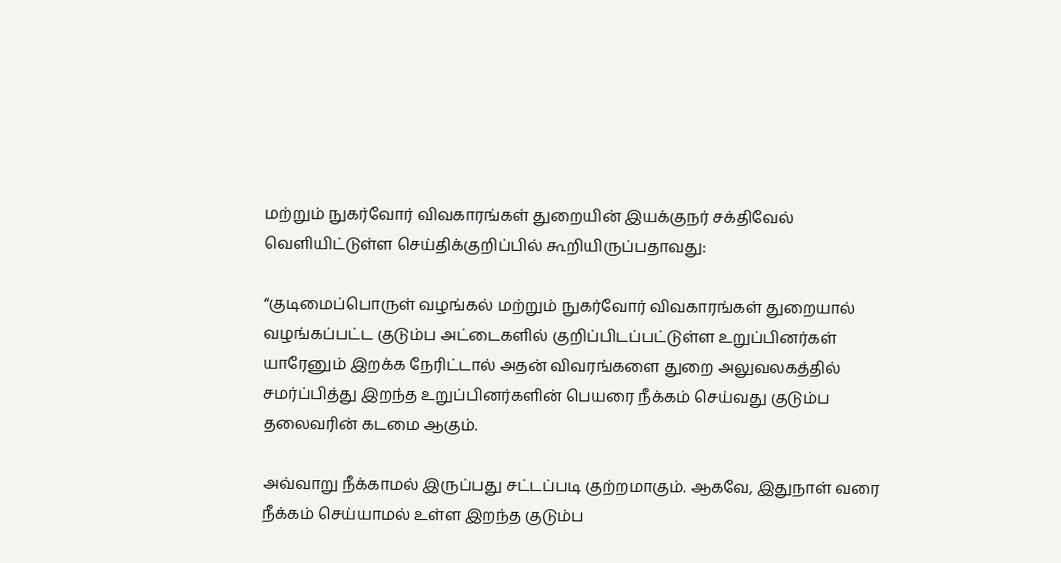மற்றும் நுகர்வோர் விவகாரங்கள் துறையின் இயக்குநர் சக்திவேல் வெளியிட்டுள்ள செய்திக்குறிப்பில் கூறியிருப்பதாவது:

“குடிமைப்பொருள் வழங்கல் மற்றும் நுகர்வோர் விவகாரங்கள் துறையால் வழங்கப்பட்ட குடும்ப அட்டைகளில் குறிப்பிடப்பட்டுள்ள உறுப்பினர்கள் யாரேனும் இறக்க நேரிட்டால் அதன் விவரங்களை துறை அலுவலகத்தில் சமர்ப்பித்து இறந்த உறுப்பினர்களின் பெயரை நீக்கம் செய்வது குடும்ப தலைவரின் கடமை ஆகும்.

அவ்வாறு நீக்காமல் இருப்பது சட்டப்படி குற்றமாகும். ஆகவே, இதுநாள் வரை நீக்கம் செய்யாமல் உள்ள இறந்த குடும்ப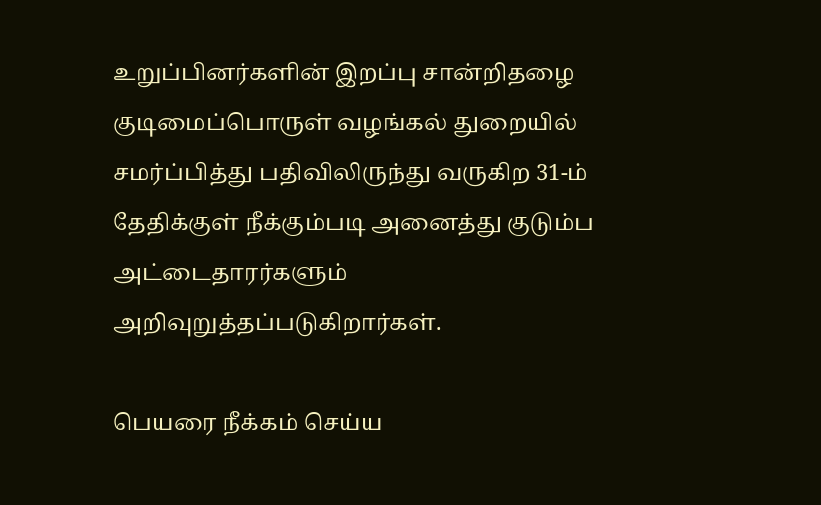உறுப்பினர்களின் இறப்பு சான்றிதழை குடிமைப்பொருள் வழங்கல் துறையில் சமர்ப்பித்து பதிவிலிருந்து வருகிற 31-ம் தேதிக்குள் நீக்கும்படி அனைத்து குடும்ப அட்டைதாரர்களும் அறிவுறுத்தப்படுகிறார்கள்.

பெயரை நீக்கம் செய்ய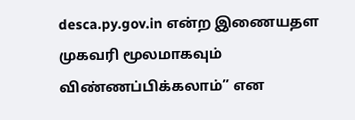desca.py.gov.in என்ற இணையதள முகவரி மூலமாகவும் விண்ணப்பிக்கலாம்” என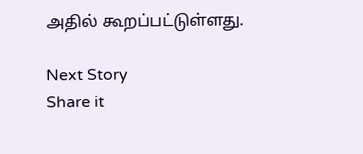அதில் கூறப்பட்டுள்ளது.

Next Story
Share it